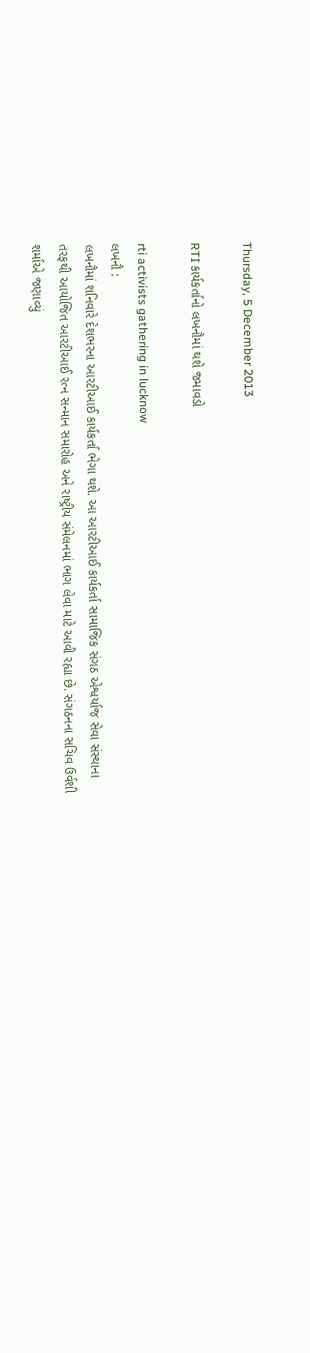Thursday, 5 December 2013

RTI કાર્યકર્તાનો લખનૌમાં થશે જમાવડો

rti activists gathering in lucknow
લખનૌ :
લખનૌમાં શનિવારે દેશભરના આરટીઆઈ કાર્યકર્તા ભેગા થશે. આ આરટીઆઈ કાર્યકર્તા સામાજિક સંગઠ એશ્વર્યાજ સેવા સંસ્થાના તરફથી આયોજિત આરટીઆઈ રત્ન સન્માન સમારોહ અને રાષ્ટ્રીય સંમેલનમાં ભાગ લેવા માટે આવી રહ્યા છે. સંગઠનના સચિવ ઉર્વશી શર્માએ જણાવ્યું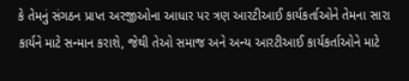કે તેમનું સંગઠન પ્રાપ્ત અરજીઓના આધાર પર ત્રણ આરટીઆઈ કાર્યકર્તાઓને તેમના સારા કાર્યને માટે સન્માન કરાશે, જેથી તેઓ સમાજ અને અન્ય આરટીઆઈ કાર્યકર્તાઓને માટે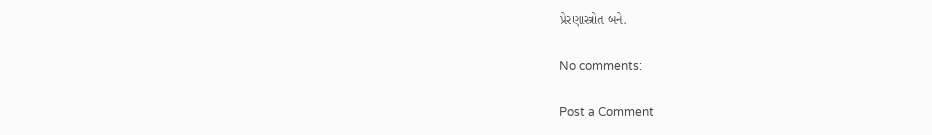પ્રેરણાસ્ત્રોત બને.

No comments:

Post a Comment